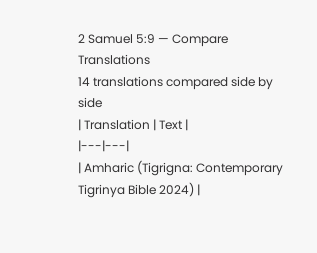2 Samuel 5:9 — Compare Translations
14 translations compared side by side
| Translation | Text |
|---|---|
| Amharic (Tigrigna: Contemporary Tigrinya Bible 2024) |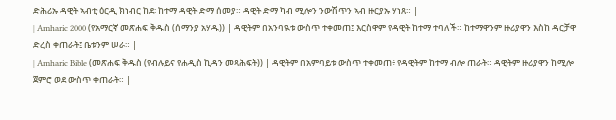ድሕሪኡ ዳዊት ኣብቲ ዕርዲ ክነብር ከደ፡ ከተማ ዳዊት ድማ ሰመያ። ዳዊት ድማ ካብ ሚሎን ንውሽጥን ኣብ ዙርያኡ ሃነጸ። |
| Amharic 2000 (የአማርኛ መጽሐፍ ቅዱስ (ሰማንያ አሃዱ)) | ዳዊትም በአንባዪቱ ውስጥ ተቀመጠ፤ እርስዋም የዳዊት ከተማ ተባለች። ከተማዋንም ዙሪያዋን እስከ ዳርቻዋ ድረስ ቀጠራት፤ ቤቱንም ሠራ። |
| Amharic Bible (መጽሐፍ ቅዱስ (የብሉይና የሐዲስ ኪዳን መጻሕፍት)) | ዳዊትም በአምባይቱ ውስጥ ተቀመጠ፥ የዳዊትም ከተማ ብሎ ጠራት። ዳዊትም ዙሪያዋን ከሚሎ ጀምሮ ወደ ውስጥ ቀጠራት። |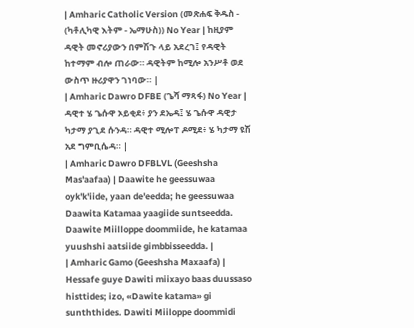| Amharic Catholic Version (መጽሐፍ ቅዱስ - (ካቶሊካዊ እትም - ኤማሁስ)) No Year | ከዚያም ዳዊት መኖሪያውን በምሽጉ ላይ አደረገ፤ የዳዊት ከተማም ብሎ ጠራው። ዳዊትም ከሚሎ አንሥቶ ወደ ውስጥ ዙሪያዋን ገነባው። |
| Amharic Dawro DFBE (ጌሻ ማጻፋ) No Year | ዳዊተ ሄ ጌሱዋ ኦይቂደ፥ ያን ደኤዳ፤ ሄ ጌሱዋ ዳዊታ ካታማ ያጊደ ሱንዳ። ዳዊተ ሚሎፐ ዶሚደ፥ ሄ ካታማ ዩሽ አደ ግምቢሴዳ። |
| Amharic Dawro DFBLVL (Geeshsha Mas'aafaa) | Daawite he geessuwaa oyk'k'iide, yaan de'eedda; he geessuwaa Daawita Katamaa yaagiide suntseedda. Daawite Miilloppe doommiide, he katamaa yuushshi aatsiide gimbbisseedda. |
| Amharic Gamo (Geeshsha Maxaafa) | Hessafe guye Dawiti miixayo baas duussaso histtides; izo, «Dawite katama» gi sunththides. Dawiti Miiloppe doommidi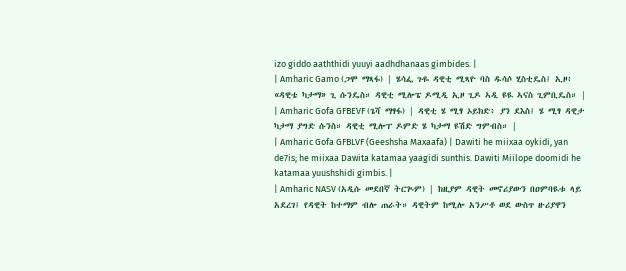izo giddo aaththidi yuuyi aadhdhanaas gimbides. |
| Amharic Gamo (ጋሞ ማጻፋ) | ሄሳፌ ጉዬ ዳዊቲ ሚጻዮ ባስ ዱሳሶ ሂስቲዴስ፤ ኢዞ፥ «ዳዊቴ ካታማ» ጊ ሱንዴስ። ዳዊቲ ሚሎፔ ዶሚዲ ኢዞ ጊዶ ኣዲ ዩዪ ኣናስ ጊምቢዴስ። |
| Amharic Gofa GFBEVF (ጌሻ ማፃፋ) | ዳዊቲ ሄ ሚፃ ኦይክድ፥ ያን ደእስ፤ ሄ ሚፃ ዳዊታ ካታማ ያግድ ሱንስ። ዳዊቲ ሚሎፐ ዶምድ ሄ ካታማ ዩሽድ ግምብስ። |
| Amharic Gofa GFBLVF (Geeshsha Maxaafa) | Dawiti he miixaa oykidi, yan de7is; he miixaa Dawita katamaa yaagidi sunthis. Dawiti Miilope doomidi he katamaa yuushshidi gimbis. |
| Amharic NASV (አዲሱ መደበኛ ትርጒም) | ከዚያም ዳዊት መኖሪያውን በዐምባዪቱ ላይ አደረገ፤ የዳዊት ከተማም ብሎ ጠራት። ዳዊትም ከሚሎ አንሥቶ ወደ ውስጥ ዙሪያዋን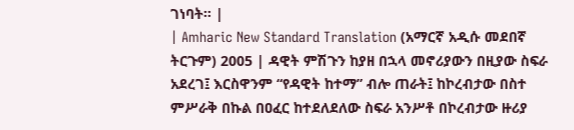ገነባት። |
| Amharic New Standard Translation (አማርኛ አዲሱ መደበኛ ትርጉም) 2005 | ዳዊት ምሽጉን ከያዘ በኋላ መኖሪያውን በዚያው ስፍራ አደረገ፤ እርስዋንም “የዳዊት ከተማ” ብሎ ጠራት፤ ከኮረብታው በስተ ምሥራቅ በኩል በዐፈር ከተደለደለው ስፍራ አንሥቶ በኮረብታው ዙሪያ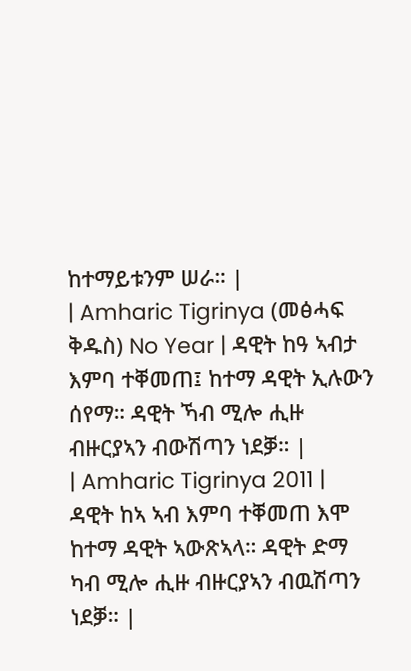ከተማይቱንም ሠራ። |
| Amharic Tigrinya (መፅሓፍ ቅዱስ) No Year | ዳዊት ከዓ ኣብታ እምባ ተቐመጠ፤ ከተማ ዳዊት ኢሉውን ሰየማ። ዳዊት ኻብ ሚሎ ሒዙ ብዙርያኣን ብውሽጣን ነደቓ። |
| Amharic Tigrinya 2011 | ዳዊት ከኣ ኣብ እምባ ተቐመጠ እሞ ከተማ ዳዊት ኣውጽኣላ። ዳዊት ድማ ካብ ሚሎ ሒዙ ብዙርያኣን ብዉሽጣን ነደቓ። |